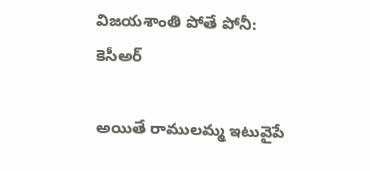విజయశాంతి పోతే పోనీ: కెసీఅర్

అయితే రాములమ్మ ఇటువైపే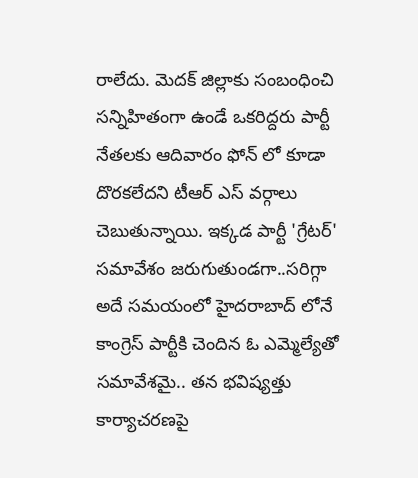రాలేదు. మెదక్ జిల్లాకు సంబంధించి సన్నిహితంగా ఉండే ఒకరిద్దరు పార్టీ నేతలకు ఆదివారం ఫోన్ లో కూడా దొరకలేదని టీఆర్ ఎస్ వర్గాలు చెబుతున్నాయి. ఇక్కడ పార్టీ 'గ్రేటర్' సమావేశం జరుగుతుండగా..సరిగ్గా అదే సమయంలో హైదరాబాద్ లోనే కాంగ్రెస్ పార్టీకి చెందిన ఓ ఎమ్మెల్యేతో సమావేశమై.. తన భవిష్యత్తు కార్యాచరణపై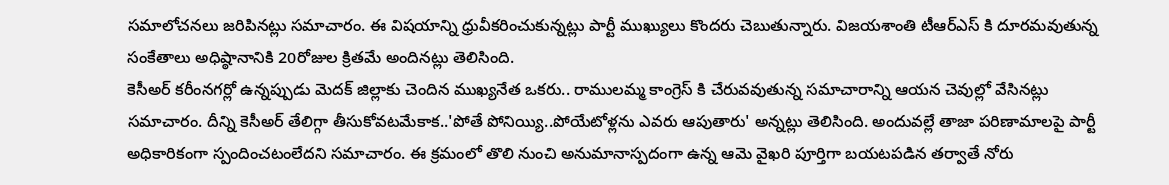సమాలోచనలు జరిపినట్లు సమాచారం. ఈ విషయాన్ని ధ్రువీకరించుకున్నట్లు పార్టీ ముఖ్యులు కొందరు చెబుతున్నారు. విజయశాంతి టీఆర్ఎస్ కి దూరమవుతున్న సంకేతాలు అధిష్ఠానానికి 20రోజుల క్రితమే అందినట్లు తెలిసింది.
కెసీఅర్ కరీంనగర్లో ఉన్నప్పుడు మెదక్ జిల్లాకు చెందిన ముఖ్యనేత ఒకరు.. రాములమ్మ కాంగ్రెస్ కి చేరువవుతున్న సమాచారాన్ని ఆయన చెవుల్లో వేసినట్లు సమాచారం. దీన్ని కెసీఅర్ తేలిగ్గా తీసుకోవటమేకాక..'పోతే పోనియ్యి..పోయేటోళ్లను ఎవరు ఆపుతారు' అన్నట్లు తెలిసింది. అందువల్లే తాజా పరిణామాలపై పార్టీ అధికారికంగా స్పందించటంలేదని సమాచారం. ఈ క్రమంలో తొలి నుంచి అనుమానాస్పదంగా ఉన్న ఆమె వైఖరి పూర్తిగా బయటపడిన తర్వాతే నోరు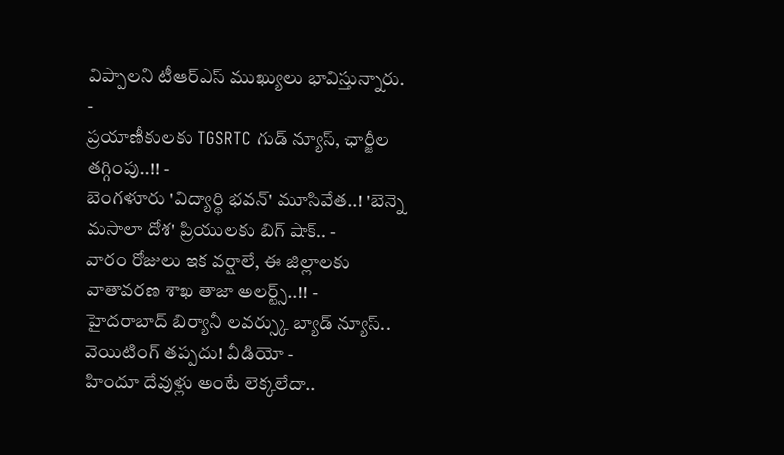విప్పాలని టీఆర్ఎస్ ముఖ్యులు భావిస్తున్నారు.
-
ప్రయాణీకులకు TGSRTC గుడ్ న్యూస్, ఛార్జీల తగ్గింపు..!! -
బెంగళూరు 'విద్యార్థి భవన్' మూసివేత..! 'బెన్నె మసాలా దోశ' ప్రియులకు బిగ్ షాక్.. -
వారం రోజులు ఇక వర్షాలే, ఈ జిల్లాలకు వాతావరణ శాఖ తాజా అలర్ట్స్..!! -
హైదరాబాద్ బిర్యానీ లవర్స్కు బ్యాడ్ న్యూస్.. వెయిటింగ్ తప్పదు! వీడియో -
హిందూ దేవుళ్లు అంటే లెక్కలేదా..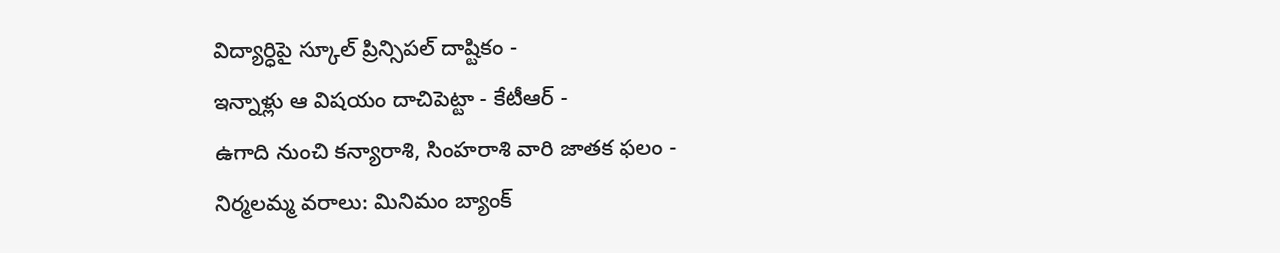విద్యార్ధిపై స్కూల్ ప్రిన్సిపల్ దాష్టికం -
ఇన్నాళ్లు ఆ విషయం దాచిపెట్టా - కేటీఆర్ -
ఉగాది నుంచి కన్యారాశి, సింహరాశి వారి జాతక ఫలం -
నిర్మలమ్మ వరాలు: మినిమం బ్యాంక్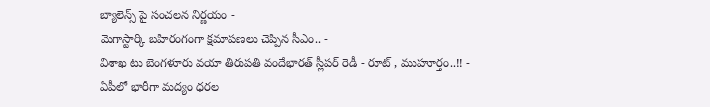బ్యాలెన్స్ పై సంచలన నిర్ణయం -
మెగాస్టార్కి బహిరంగంగా క్షమాపణలు చెప్పిన సీఎం.. -
విశాఖ టు బెంగళూరు వయా తిరుపతి వందేభారత్ స్లీపర్ రెడీ - రూట్ , ముహూర్తం..!! -
ఏపీలో భారీగా మద్యం ధరల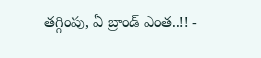తగ్గింపు, ఏ బ్రాండ్ ఎంత..!! -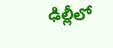ఢిల్లీలో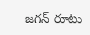జగన్ రూటు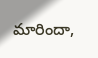మారిందా,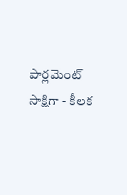పార్లమెంట్ సాక్షిగా - కీలక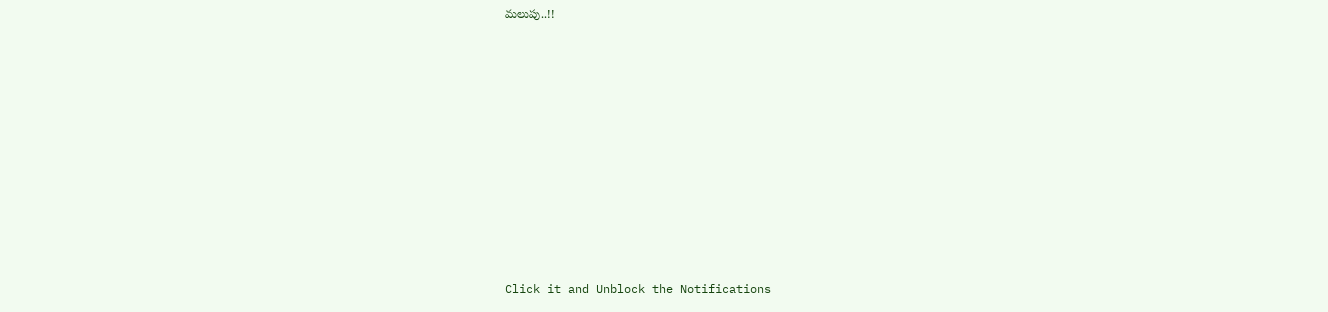మలుపు..!!












Click it and Unblock the Notifications